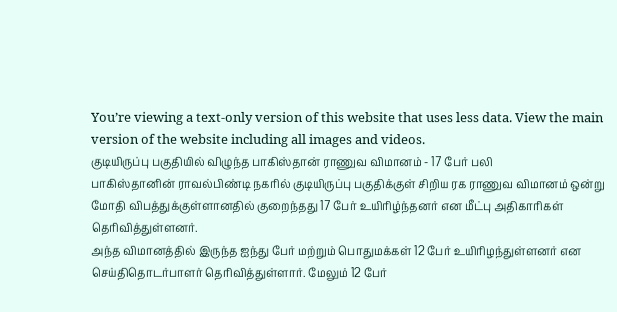You’re viewing a text-only version of this website that uses less data. View the main version of the website including all images and videos.
குடியிருப்பு பகுதியில் விழுந்த பாகிஸ்தான் ராணுவ விமானம் - 17 பேர் பலி
பாகிஸ்தானின் ராவல்பிண்டி நகரில் குடியிருப்பு பகுதிக்குள் சிறிய ரக ராணுவ விமானம் ஒன்று மோதி விபத்துக்குள்ளானதில் குறைந்தது 17 பேர் உயிரிழ்ந்தனர் என மீட்பு அதிகாரிகள் தெரிவித்துள்ளனர்.
அந்த விமானத்தில் இருந்த ஐந்து பேர் மற்றும் பொதுமக்கள் 12 பேர் உயிரிழந்துள்ளனர் என செய்திதொடர்பாளர் தெரிவித்துள்ளார். மேலும் 12 பேர்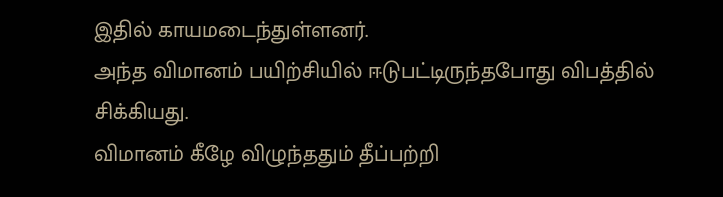இதில் காயமடைந்துள்ளனர்.
அந்த விமானம் பயிற்சியில் ஈடுபட்டிருந்தபோது விபத்தில் சிக்கியது.
விமானம் கீழே விழுந்ததும் தீப்பற்றி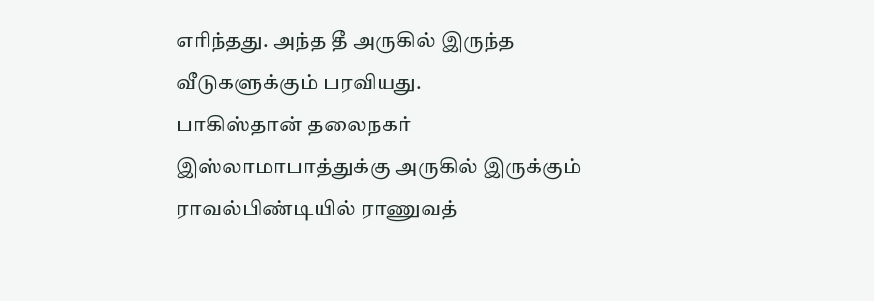எரிந்தது. அந்த தீ அருகில் இருந்த வீடுகளுக்கும் பரவியது.
பாகிஸ்தான் தலைநகர் இஸ்லாமாபாத்துக்கு அருகில் இருக்கும் ராவல்பிண்டியில் ராணுவத்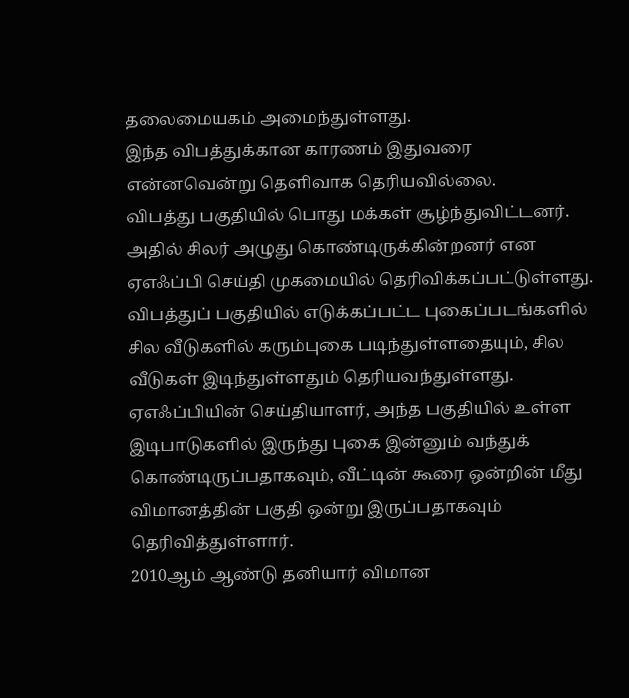தலைமையகம் அமைந்துள்ளது.
இந்த விபத்துக்கான காரணம் இதுவரை என்னவென்று தெளிவாக தெரியவில்லை.
விபத்து பகுதியில் பொது மக்கள் சூழ்ந்துவிட்டனர். அதில் சிலர் அழுது கொண்டிருக்கின்றனர் என ஏஎஃப்பி செய்தி முகமையில் தெரிவிக்கப்பட்டுள்ளது.
விபத்துப் பகுதியில் எடுக்கப்பட்ட புகைப்படங்களில் சில வீடுகளில் கரும்புகை படிந்துள்ளதையும், சில வீடுகள் இடிந்துள்ளதும் தெரியவந்துள்ளது.
ஏஎஃப்பியின் செய்தியாளர், அந்த பகுதியில் உள்ள இடிபாடுகளில் இருந்து புகை இன்னும் வந்துக் கொண்டிருப்பதாகவும், வீட்டின் கூரை ஒன்றின் மீது விமானத்தின் பகுதி ஒன்று இருப்பதாகவும் தெரிவித்துள்ளார்.
2010ஆம் ஆண்டு தனியார் விமான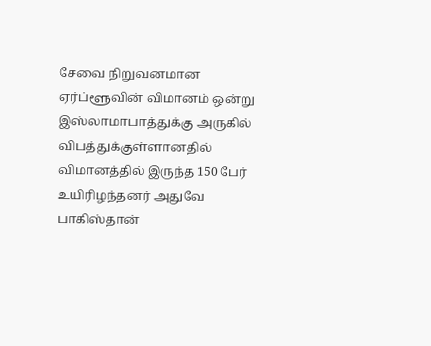சேவை நிறுவனமான ஏர்ப்ளூவின் விமானம் ஒன்று இஸ்லாமாபாத்துக்கு அருகில் விபத்துக்குள்ளானதில் விமானத்தில் இருந்த 150 பேர் உயிரிழந்தனர் அதுவே பாகிஸ்தான்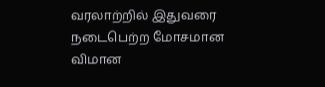வரலாற்றில் இதுவரை நடைபெற்ற மோசமான விமான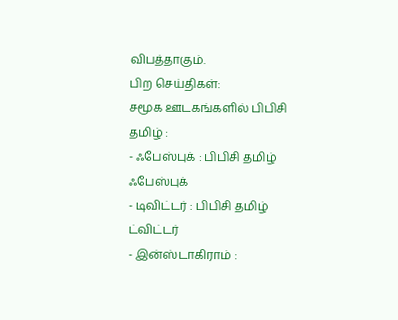விபத்தாகும்.
பிற செய்திகள்:
சமூக ஊடகங்களில் பிபிசி தமிழ் :
- ஃபேஸ்புக் : பிபிசி தமிழ் ஃபேஸ்புக்
- டிவிட்டர் : பிபிசி தமிழ் ட்விட்டர்
- இன்ஸ்டாகிராம் :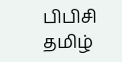பிபிசி தமிழ்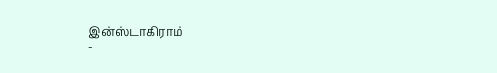இன்ஸ்டாகிராம்
-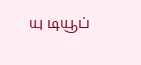யு டியூப்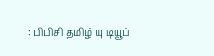: பிபிசி தமிழ் யு டியூப்